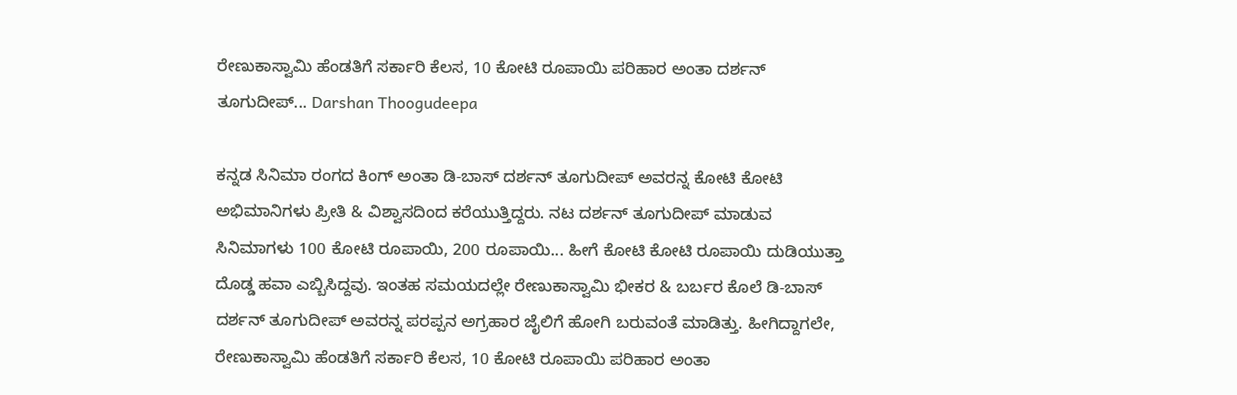ರೇಣುಕಾಸ್ವಾಮಿ ಹೆಂಡತಿಗೆ ಸರ್ಕಾರಿ ಕೆಲಸ, 10 ಕೋಟಿ ರೂಪಾಯಿ ಪರಿಹಾರ ಅಂತಾ ದರ್ಶನ್ ತೂಗುದೀಪ್... Darshan Thoogudeepa

ಕನ್ನಡ ಸಿನಿಮಾ ರಂಗದ ಕಿಂಗ್ ಅಂತಾ ಡಿ-ಬಾಸ್ ದರ್ಶನ್ ತೂಗುದೀಪ್ ಅವರನ್ನ ಕೋಟಿ ಕೋಟಿ ಅಭಿಮಾನಿಗಳು ಪ್ರೀತಿ & ವಿಶ್ವಾಸದಿಂದ ಕರೆಯುತ್ತಿದ್ದರು. ನಟ ದರ್ಶನ್ ತೂಗುದೀಪ್ ಮಾಡುವ ಸಿನಿಮಾಗಳು 100 ಕೋಟಿ ರೂಪಾಯಿ, 200 ರೂಪಾಯಿ... ಹೀಗೆ ಕೋಟಿ ಕೋಟಿ ರೂಪಾಯಿ ದುಡಿಯುತ್ತಾ ದೊಡ್ಡ ಹವಾ ಎಬ್ಬಿಸಿದ್ದವು. ಇಂತಹ ಸಮಯದಲ್ಲೇ ರೇಣುಕಾಸ್ವಾಮಿ ಭೀಕರ & ಬರ್ಬರ ಕೊಲೆ ಡಿ-ಬಾಸ್ ದರ್ಶನ್ ತೂಗುದೀಪ್ ಅವರನ್ನ ಪರಪ್ಪನ ಅಗ್ರಹಾರ ಜೈಲಿಗೆ ಹೋಗಿ ಬರುವಂತೆ ಮಾಡಿತ್ತು. ಹೀಗಿದ್ದಾಗಲೇ, ರೇಣುಕಾಸ್ವಾಮಿ ಹೆಂಡತಿಗೆ ಸರ್ಕಾರಿ ಕೆಲಸ, 10 ಕೋಟಿ ರೂಪಾಯಿ ಪರಿಹಾರ ಅಂತಾ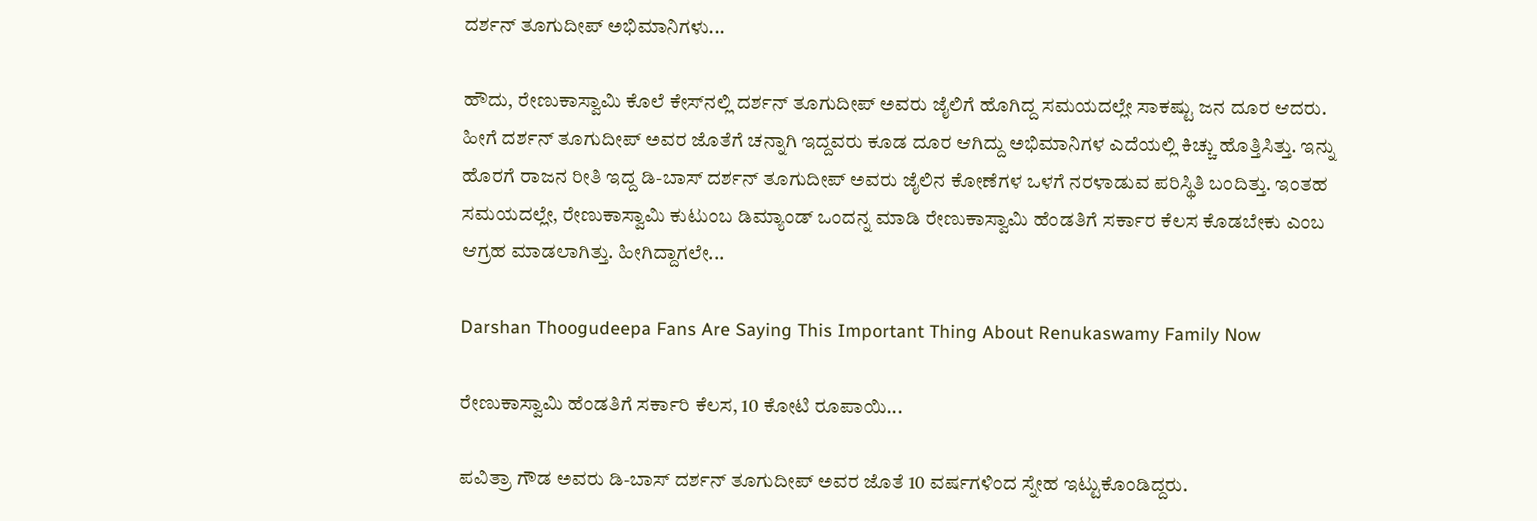ದರ್ಶನ್ ತೂಗುದೀಪ್ ಅಭಿಮಾನಿಗಳು...

ಹೌದು, ರೇಣುಕಾಸ್ವಾಮಿ ಕೊಲೆ ಕೇಸ್‌ನಲ್ಲಿ ದರ್ಶನ್ ತೂಗುದೀಪ್ ಅವರು ಜೈಲಿಗೆ ಹೊಗಿದ್ದ ಸಮಯದಲ್ಲೇ ಸಾಕಷ್ಟು ಜನ ದೂರ ಆದರು. ಹೀಗೆ ದರ್ಶನ್ ತೂಗುದೀಪ್ ಅವರ ಜೊತೆಗೆ ಚನ್ನಾಗಿ ಇದ್ದವರು ಕೂಡ ದೂರ ಆಗಿದ್ದು ಅಭಿಮಾನಿಗಳ ಎದೆಯಲ್ಲಿ ಕಿಚ್ಚು ಹೊತ್ತಿಸಿತ್ತು. ಇನ್ನು ಹೊರಗೆ ರಾಜನ ರೀತಿ ಇದ್ದ ಡಿ-ಬಾಸ್ ದರ್ಶನ್ ತೂಗುದೀಪ್ ಅವರು ಜೈಲಿನ ಕೋಣೆಗಳ ಒಳಗೆ ನರಳಾಡುವ ಪರಿಸ್ಥಿತಿ ಬಂದಿತ್ತು. ಇಂತಹ ಸಮಯದಲ್ಲೇ, ರೇಣುಕಾಸ್ವಾಮಿ ಕುಟುಂಬ ಡಿಮ್ಯಾಂಡ್ ಒಂದನ್ನ ಮಾಡಿ ರೇಣುಕಾಸ್ವಾಮಿ ಹೆಂಡತಿಗೆ ಸರ್ಕಾರ ಕೆಲಸ ಕೊಡಬೇಕು ಎಂಬ ಆಗ್ರಹ ಮಾಡಲಾಗಿತ್ತು. ಹೀಗಿದ್ದಾಗಲೇ...

Darshan Thoogudeepa Fans Are Saying This Important Thing About Renukaswamy Family Now

ರೇಣುಕಾಸ್ವಾಮಿ ಹೆಂಡತಿಗೆ ಸರ್ಕಾರಿ ಕೆಲಸ, 10 ಕೋಟಿ ರೂಪಾಯಿ...

ಪವಿತ್ರಾ ಗೌಡ ಅವರು ಡಿ-ಬಾಸ್ ದರ್ಶನ್ ತೂಗುದೀಪ್ ಅವರ ಜೊತೆ 10 ವರ್ಷಗಳಿಂದ ಸ್ನೇಹ ಇಟ್ಟುಕೊಂಡಿದ್ದರು.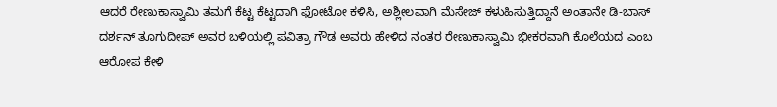ಆದರೆ ರೇಣುಕಾಸ್ವಾಮಿ ತಮಗೆ ಕೆಟ್ಟ ಕೆಟ್ಟದಾಗಿ ಫೋಟೋ ಕಳಿಸಿ, ಅಶ್ಲೀಲವಾಗಿ ಮೆಸೇಜ್ ಕಳುಹಿಸುತ್ತಿದ್ದಾನೆ ಅಂತಾನೇ ಡಿ-ಬಾಸ್ ದರ್ಶನ್ ತೂಗುದೀಪ್ ಅವರ ಬಳಿಯಲ್ಲಿ ಪವಿತ್ರಾ ಗೌಡ ಅವರು ಹೇಳಿದ ನಂತರ ರೇಣುಕಾಸ್ವಾಮಿ ಭೀಕರವಾಗಿ ಕೊಲೆಯದ ಎಂಬ ಆರೋಪ ಕೇಳಿ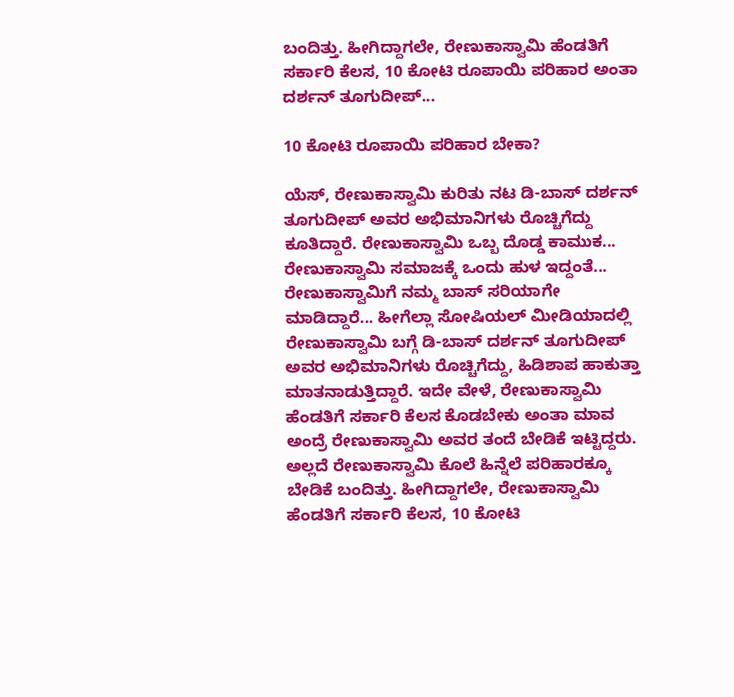ಬಂದಿತ್ತು. ಹೀಗಿದ್ದಾಗಲೇ, ರೇಣುಕಾಸ್ವಾಮಿ ಹೆಂಡತಿಗೆ ಸರ್ಕಾರಿ ಕೆಲಸ, 10 ಕೋಟಿ ರೂಪಾಯಿ ಪರಿಹಾರ ಅಂತಾ ದರ್ಶನ್ ತೂಗುದೀಪ್...

10 ಕೋಟಿ ರೂಪಾಯಿ ಪರಿಹಾರ ಬೇಕಾ?

ಯೆಸ್, ರೇಣುಕಾಸ್ವಾಮಿ ಕುರಿತು ನಟ ಡಿ-ಬಾಸ್ ದರ್ಶನ್ ತೂಗುದೀಪ್ ಅವರ ಅಭಿಮಾನಿಗಳು ರೊಚ್ಚಿಗೆದ್ದು ಕೂತಿದ್ದಾರೆ. ರೇಣುಕಾಸ್ವಾಮಿ ಒಬ್ಬ ದೊಡ್ಡ ಕಾಮುಕ... ರೇಣುಕಾಸ್ವಾಮಿ ಸಮಾಜಕ್ಕೆ ಒಂದು ಹುಳ ಇದ್ದಂತೆ... ರೇಣುಕಾಸ್ವಾಮಿಗೆ ನಮ್ಮ ಬಾಸ್ ಸರಿಯಾಗೇ ಮಾಡಿದ್ದಾರೆ... ಹೀಗೆಲ್ಲಾ ಸೋಷಿಯಲ್ ಮೀಡಿಯಾದಲ್ಲಿ ರೇಣುಕಾಸ್ವಾಮಿ ಬಗ್ಗೆ ಡಿ-ಬಾಸ್ ದರ್ಶನ್ ತೂಗುದೀಪ್ ಅವರ ಅಭಿಮಾನಿಗಳು ರೊಚ್ಚಿಗೆದ್ದು, ಹಿಡಿಶಾಪ ಹಾಕುತ್ತಾ ಮಾತನಾಡುತ್ತಿದ್ದಾರೆ. ಇದೇ ವೇಳೆ, ರೇಣುಕಾಸ್ವಾಮಿ ಹೆಂಡತಿಗೆ ಸರ್ಕಾರಿ ಕೆಲಸ ಕೊಡಬೇಕು ಅಂತಾ ಮಾವ ಅಂದ್ರೆ ರೇಣುಕಾಸ್ವಾಮಿ ಅವರ ತಂದೆ ಬೇಡಿಕೆ ಇಟ್ಟಿದ್ದರು. ಅಲ್ಲದೆ ರೇಣುಕಾಸ್ವಾಮಿ ಕೊಲೆ ಹಿನ್ನೆಲೆ ಪರಿಹಾರಕ್ಕೂ ಬೇಡಿಕೆ ಬಂದಿತ್ತು. ಹೀಗಿದ್ದಾಗಲೇ, ರೇಣುಕಾಸ್ವಾಮಿ ಹೆಂಡತಿಗೆ ಸರ್ಕಾರಿ ಕೆಲಸ, 10 ಕೋಟಿ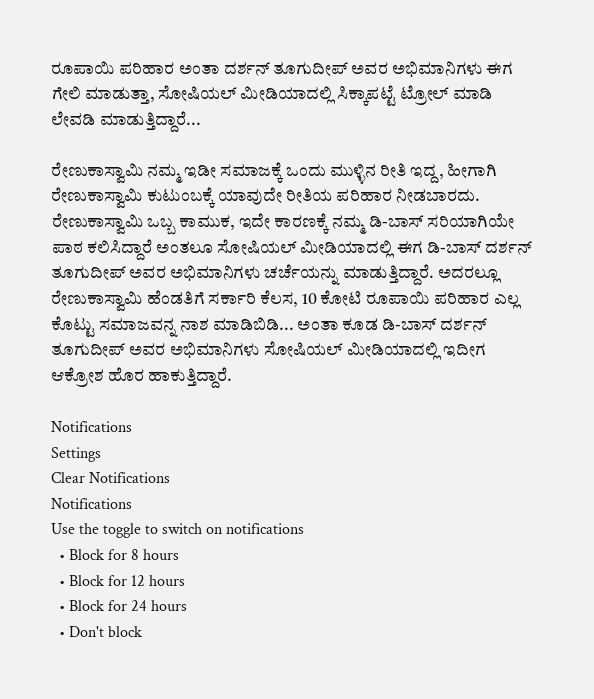ರೂಪಾಯಿ ಪರಿಹಾರ ಅಂತಾ ದರ್ಶನ್ ತೂಗುದೀಪ್ ಅವರ ಅಭಿಮಾನಿಗಳು ಈಗ ಗೇಲಿ ಮಾಡುತ್ತಾ, ಸೋಷಿಯಲ್ ಮೀಡಿಯಾದಲ್ಲಿ ಸಿಕ್ಕಾಪಟ್ಟೆ ಟ್ರೋಲ್ ಮಾಡಿ ಲೇವಡಿ ಮಾಡುತ್ತಿದ್ದಾರೆ...

ರೇಣುಕಾಸ್ವಾಮಿ ನಮ್ಮ ಇಡೀ ಸಮಾಜಕ್ಕೆ ಒಂದು ಮುಳ್ಳಿನ ರೀತಿ ಇದ್ದ, ಹೀಗಾಗಿ ರೇಣುಕಾಸ್ವಾಮಿ ಕುಟುಂಬಕ್ಕೆ ಯಾವುದೇ ರೀತಿಯ ಪರಿಹಾರ ನೀಡಬಾರದು. ರೇಣುಕಾಸ್ವಾಮಿ ಒಬ್ಬ ಕಾಮುಕ, ಇದೇ ಕಾರಣಕ್ಕೆ ನಮ್ಮ ಡಿ-ಬಾಸ್ ಸರಿಯಾಗಿಯೇ ಪಾಠ ಕಲಿಸಿದ್ದಾರೆ ಅಂತಲೂ ಸೋಷಿಯಲ್ ಮೀಡಿಯಾದಲ್ಲಿ ಈಗ ಡಿ-ಬಾಸ್ ದರ್ಶನ್ ತೂಗುದೀಪ್ ಅವರ ಅಭಿಮಾನಿಗಳು ಚರ್ಚೆಯನ್ನು ಮಾಡುತ್ತಿದ್ದಾರೆ. ಅದರಲ್ಲೂ ರೇಣುಕಾಸ್ವಾಮಿ ಹೆಂಡತಿಗೆ ಸರ್ಕಾರಿ ಕೆಲಸ, 10 ಕೋಟಿ ರೂಪಾಯಿ ಪರಿಹಾರ ಎಲ್ಲ ಕೊಟ್ಟು ಸಮಾಜವನ್ನ ನಾಶ ಮಾಡಿಬಿಡಿ... ಅಂತಾ ಕೂಡ ಡಿ-ಬಾಸ್ ದರ್ಶನ್ ತೂಗುದೀಪ್ ಅವರ ಅಭಿಮಾನಿಗಳು ಸೋಷಿಯಲ್ ಮೀಡಿಯಾದಲ್ಲಿ ಇದೀಗ ಆಕ್ರೋಶ ಹೊರ ಹಾಕುತ್ತಿದ್ದಾರೆ.

Notifications
Settings
Clear Notifications
Notifications
Use the toggle to switch on notifications
  • Block for 8 hours
  • Block for 12 hours
  • Block for 24 hours
  • Don't block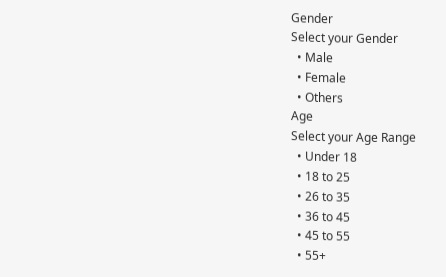Gender
Select your Gender
  • Male
  • Female
  • Others
Age
Select your Age Range
  • Under 18
  • 18 to 25
  • 26 to 35
  • 36 to 45
  • 45 to 55
  • 55+